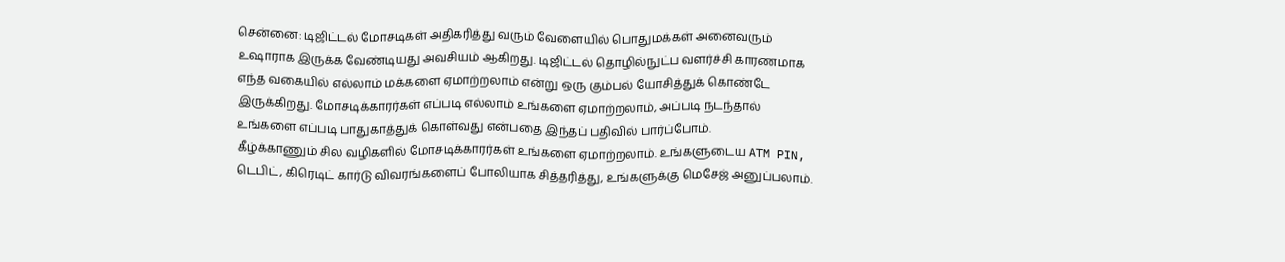சென்னை: டிஜிட்டல் மோசடிகள் அதிகரித்து வரும் வேளையில் பொதுமக்கள் அனைவரும் உஷாராக இருக்க வேண்டியது அவசியம் ஆகிறது. டிஜிட்டல் தொழில்நுட்ப வளர்ச்சி காரணமாக எந்த வகையில் எல்லாம் மக்களை ஏமாற்றலாம் என்று ஒரு கும்பல் யோசித்துக் கொண்டே இருக்கிறது. மோசடிக்காரர்கள் எப்படி எல்லாம் உங்களை ஏமாற்றலாம், அப்படி நடந்தால் உங்களை எப்படி பாதுகாத்துக் கொள்வது என்பதை இந்தப் பதிவில் பார்ப்போம்.
கீழ்க்காணும் சில வழிகளில் மோசடிக்காரர்கள் உங்களை ஏமாற்றலாம். உங்களுடைய ATM PIN, டெபிட், கிரெடிட் கார்டு விவரங்களைப் போலியாக சித்தரித்து, உங்களுக்கு மெசேஜ் அனுப்பலாம்.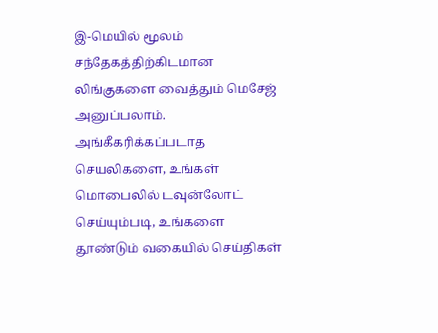இ-மெயில் மூலம் சந்தேகத்திற்கிடமான லிங்குகளை வைத்தும் மெசேஜ் அனுப்பலாம். அங்கீகரிக்கப்படாத செயலிகளை, உங்கள் மொபைலில் டவுன்லோட் செய்யும்படி, உங்களை தூண்டும் வகையில் செய்திகள்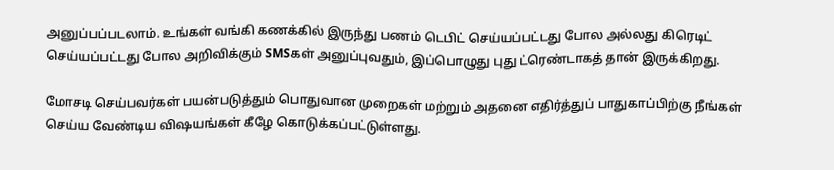அனுப்பப்படலாம். உங்கள் வங்கி கணக்கில் இருந்து பணம் டெபிட் செய்யப்பட்டது போல அல்லது கிரெடிட் செய்யப்பட்டது போல அறிவிக்கும் SMSகள் அனுப்புவதும், இப்பொழுது புது ட்ரெண்டாகத் தான் இருக்கிறது.

மோசடி செய்பவர்கள் பயன்படுத்தும் பொதுவான முறைகள் மற்றும் அதனை எதிர்த்துப் பாதுகாப்பிற்கு நீங்கள் செய்ய வேண்டிய விஷயங்கள் கீழே கொடுக்கப்பட்டுள்ளது.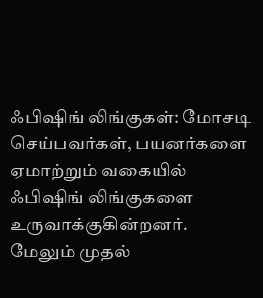ஃபிஷிங் லிங்குகள்: மோசடி செய்பவர்கள், பயனர்களை ஏமாற்றும் வகையில் ஃபிஷிங் லிங்குகளை உருவாக்குகின்றனர். மேலும் முதல்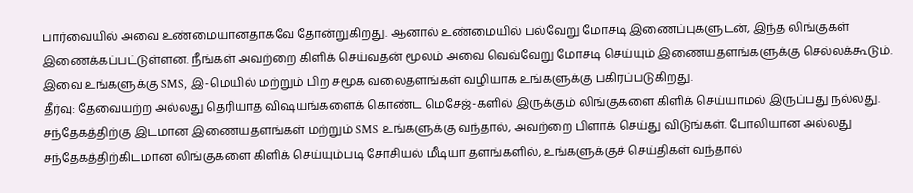பார்வையில் அவை உண்மையானதாகவே தோன்றுகிறது. ஆனால் உண்மையில் பல்வேறு மோசடி இணைப்புகளுடன், இந்த லிங்குகள் இணைக்கப்பட்டுள்ளன. நீங்கள் அவற்றை கிளிக் செய்வதன் மூலம் அவை வெவ்வேறு மோசடி செய்யும் இணையதளங்களுக்கு செல்லக்கூடும்.
இவை உங்களுக்கு SMS, இ-மெயில் மற்றும் பிற சமூக வலைதளங்கள் வழியாக உங்களுக்கு பகிரப்படுகிறது.
தீர்வு: தேவையற்ற அல்லது தெரியாத விஷயங்களைக் கொண்ட மெசேஜ்-களில் இருக்கும் லிங்குகளை கிளிக் செய்யாமல் இருப்பது நல்லது. சந்தேகத்திற்கு இடமான இணையதளங்கள் மற்றும் SMS உங்களுக்கு வந்தால், அவற்றை பிளாக் செய்து விடுங்கள். போலியான அல்லது சந்தேகத்திற்கிடமான லிங்குகளை கிளிக் செய்யும்படி சோசியல் மீடியா தளங்களில், உங்களுக்குச் செய்திகள் வந்தால்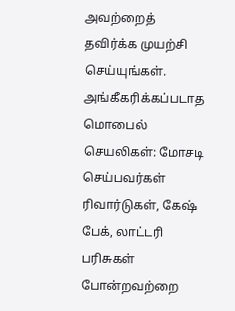அவற்றைத் தவிர்க்க முயற்சி செய்யுங்கள்.
அங்கீகரிக்கப்படாத மொபைல் செயலிகள்: மோசடி செய்பவர்கள் ரிவார்டுகள், கேஷ் பேக், லாட்டரி பரிசுகள் போன்றவற்றை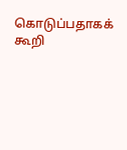கொடுப்பதாகக் கூறி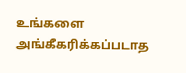உங்களை அங்கீகரிக்கப்படாத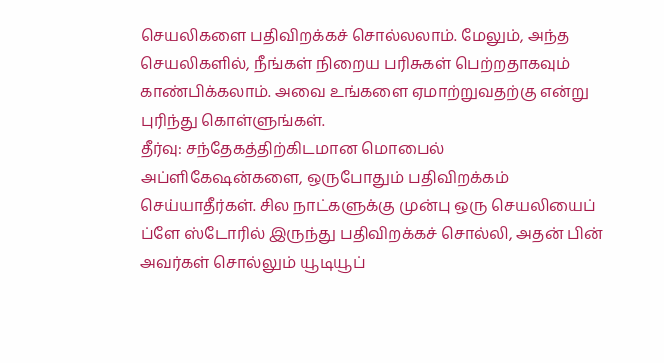செயலிகளை பதிவிறக்கச் சொல்லலாம். மேலும், அந்த செயலிகளில், நீங்கள் நிறைய பரிசுகள் பெற்றதாகவும் காண்பிக்கலாம். அவை உங்களை ஏமாற்றுவதற்கு என்று புரிந்து கொள்ளுங்கள்.
தீர்வு: சந்தேகத்திற்கிடமான மொபைல் அப்ளிகேஷன்களை, ஒருபோதும் பதிவிறக்கம் செய்யாதீர்கள். சில நாட்களுக்கு முன்பு ஒரு செயலியைப் ப்ளே ஸ்டோரில் இருந்து பதிவிறக்கச் சொல்லி, அதன் பின் அவர்கள் சொல்லும் யூடியூப்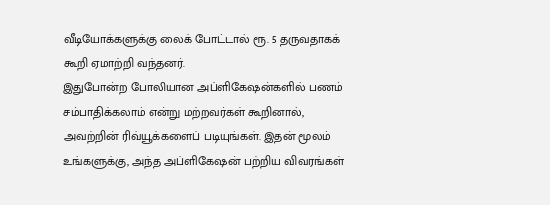வீடியோக்களுக்கு லைக் போட்டால் ரூ. 5 தருவதாகக் கூறி ஏமாற்றி வந்தனர்.
இதுபோன்ற போலியான அப்ளிகேஷன்களில் பணம் சம்பாதிக்கலாம் என்று மற்றவர்கள் கூறினால், அவற்றின் ரிவ்யூக்களைப் படியுங்கள். இதன் மூலம் உங்களுக்கு, அந்த அப்ளிகேஷன் பற்றிய விவரங்கள்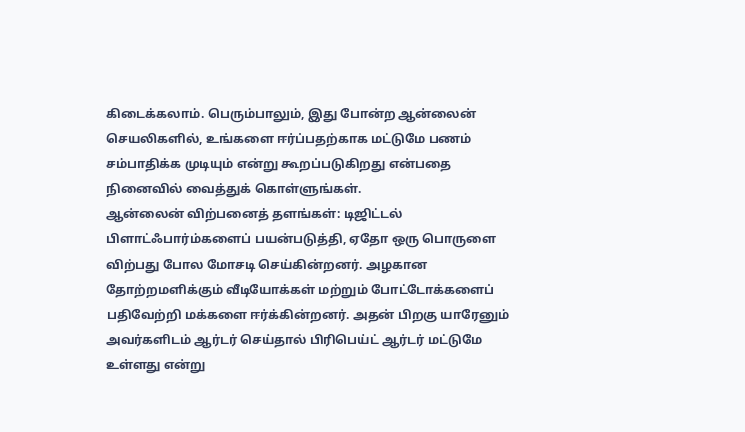கிடைக்கலாம். பெரும்பாலும், இது போன்ற ஆன்லைன் செயலிகளில், உங்களை ஈர்ப்பதற்காக மட்டுமே பணம் சம்பாதிக்க முடியும் என்று கூறப்படுகிறது என்பதை நினைவில் வைத்துக் கொள்ளுங்கள்.
ஆன்லைன் விற்பனைத் தளங்கள்: டிஜிட்டல் பிளாட்ஃபார்ம்களைப் பயன்படுத்தி, ஏதோ ஒரு பொருளை விற்பது போல மோசடி செய்கின்றனர். அழகான தோற்றமளிக்கும் வீடியோக்கள் மற்றும் போட்டோக்களைப் பதிவேற்றி மக்களை ஈர்க்கின்றனர். அதன் பிறகு யாரேனும் அவர்களிடம் ஆர்டர் செய்தால் பிரிபெய்ட் ஆர்டர் மட்டுமே உள்ளது என்று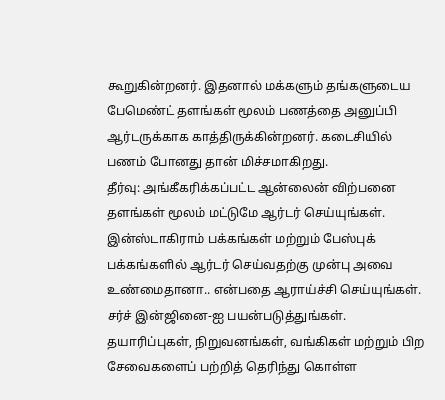கூறுகின்றனர். இதனால் மக்களும் தங்களுடைய பேமெண்ட் தளங்கள் மூலம் பணத்தை அனுப்பி ஆர்டருக்காக காத்திருக்கின்றனர். கடைசியில் பணம் போனது தான் மிச்சமாகிறது.
தீர்வு: அங்கீகரிக்கப்பட்ட ஆன்லைன் விற்பனை தளங்கள் மூலம் மட்டுமே ஆர்டர் செய்யுங்கள். இன்ஸ்டாகிராம் பக்கங்கள் மற்றும் பேஸ்புக் பக்கங்களில் ஆர்டர் செய்வதற்கு முன்பு அவை உண்மைதானா.. என்பதை ஆராய்ச்சி செய்யுங்கள்.
சர்ச் இன்ஜினை-ஐ பயன்படுத்துங்கள். தயாரிப்புகள், நிறுவனங்கள், வங்கிகள் மற்றும் பிற சேவைகளைப் பற்றித் தெரிந்து கொள்ள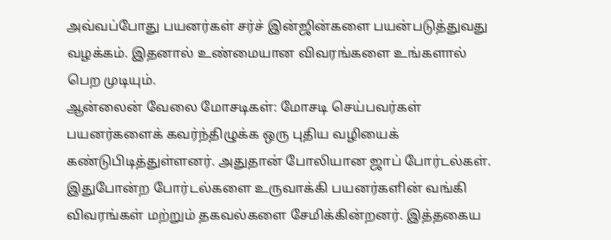அவ்வப்போது பயனர்கள் சர்ச் இன்ஜின்களை பயன்படுத்துவது வழக்கம். இதனால் உண்மையான விவரங்களை உங்களால் பெற முடியும்.
ஆன்லைன் வேலை மோசடிகள்: மோசடி செய்பவர்கள் பயனர்களைக் கவர்ந்திழுக்க ஒரு புதிய வழியைக் கண்டுபிடித்துள்ளனர். அதுதான் போலியான ஜாப் போர்டல்கள். இதுபோன்ற போர்டல்களை உருவாக்கி பயனர்களின் வங்கி விவரங்கள் மற்றும் தகவல்களை சேமிக்கின்றனர். இத்தகைய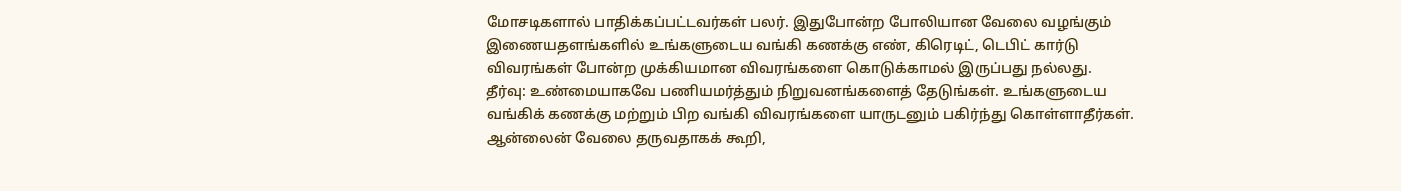மோசடிகளால் பாதிக்கப்பட்டவர்கள் பலர். இதுபோன்ற போலியான வேலை வழங்கும் இணையதளங்களில் உங்களுடைய வங்கி கணக்கு எண், கிரெடிட், டெபிட் கார்டு விவரங்கள் போன்ற முக்கியமான விவரங்களை கொடுக்காமல் இருப்பது நல்லது.
தீர்வு: உண்மையாகவே பணியமர்த்தும் நிறுவனங்களைத் தேடுங்கள். உங்களுடைய வங்கிக் கணக்கு மற்றும் பிற வங்கி விவரங்களை யாருடனும் பகிர்ந்து கொள்ளாதீர்கள். ஆன்லைன் வேலை தருவதாகக் கூறி,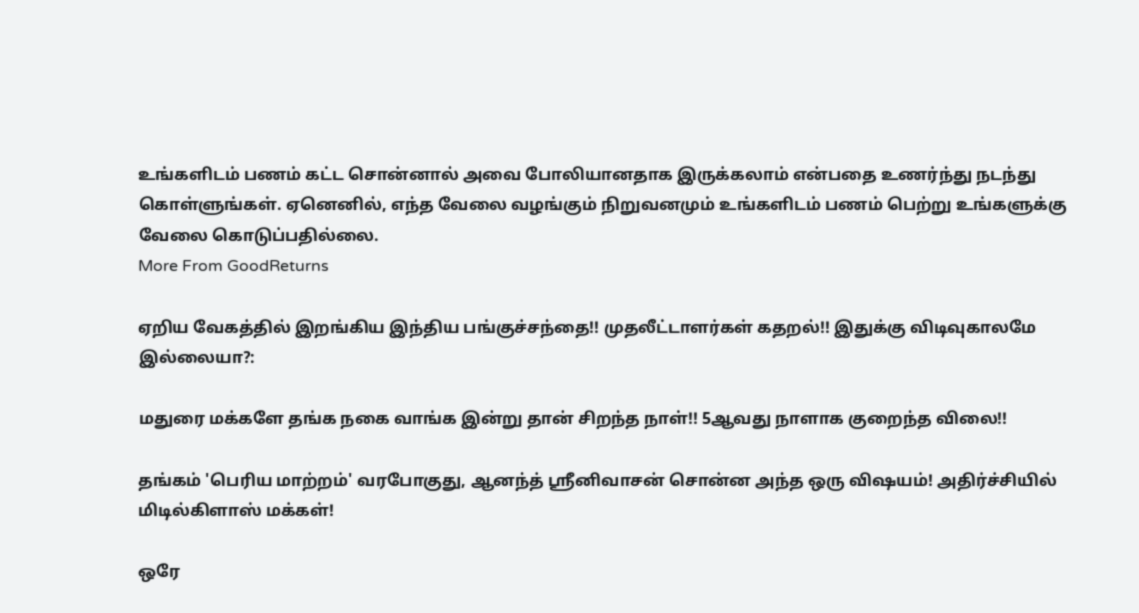உங்களிடம் பணம் கட்ட சொன்னால் அவை போலியானதாக இருக்கலாம் என்பதை உணர்ந்து நடந்து கொள்ளுங்கள். ஏனெனில், எந்த வேலை வழங்கும் நிறுவனமும் உங்களிடம் பணம் பெற்று உங்களுக்கு வேலை கொடுப்பதில்லை.
More From GoodReturns

ஏறிய வேகத்தில் இறங்கிய இந்திய பங்குச்சந்தை!! முதலீட்டாளர்கள் கதறல்!! இதுக்கு விடிவுகாலமே இல்லையா?:

மதுரை மக்களே தங்க நகை வாங்க இன்று தான் சிறந்த நாள்!! 5ஆவது நாளாக குறைந்த விலை!!

தங்கம் 'பெரிய மாற்றம்' வரபோகுது, ஆனந்த் ஸ்ரீனிவாசன் சொன்ன அந்த ஒரு விஷயம்! அதிர்ச்சியில் மிடில்கிளாஸ் மக்கள்!

ஒரே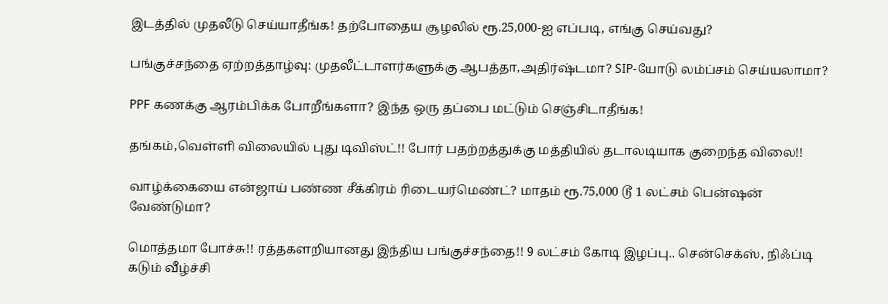இடத்தில் முதலீடு செய்யாதீங்க! தற்போதைய சூழலில் ரூ.25,000-ஐ எப்படி, எங்கு செய்வது?

பங்குச்சந்தை ஏற்றத்தாழ்வு: முதலீட்டாளர்களுக்கு ஆபத்தா,அதிர்ஷ்டமா? SIP-யோடு லம்ப்சம் செய்யலாமா?

PPF கணக்கு ஆரம்பிக்க போறீங்களா? இந்த ஒரு தப்பை மட்டும் செஞ்சிடாதீங்க!

தங்கம்,வெள்ளி விலையில் புது டிவிஸ்ட்!! போர் பதற்றத்துக்கு மத்தியில் தடாலடியாக குறைந்த விலை!!

வாழ்க்கையை என்ஜாய் பண்ண சீக்கிரம் ரிடையர்மெண்ட்? மாதம் ரூ.75,000 டூ 1 லட்சம் பென்ஷன் வேண்டுமா?

மொத்தமா போச்சு!! ரத்தகளறியானது இந்திய பங்குச்சந்தை!! 9 லட்சம் கோடி இழப்பு.. சென்செக்ஸ், நிஃப்டி கடும் வீழ்ச்சி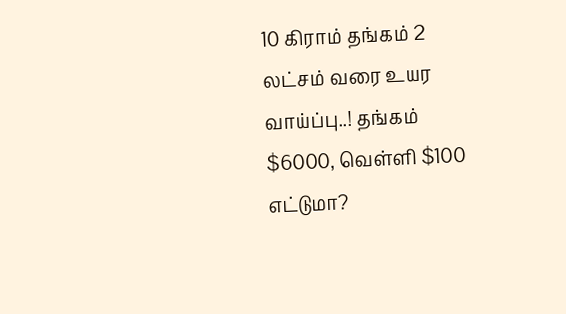10 கிராம் தங்கம் 2 லட்சம் வரை உயர வாய்ப்பு..! தங்கம் $6000, வெள்ளி $100 எட்டுமா?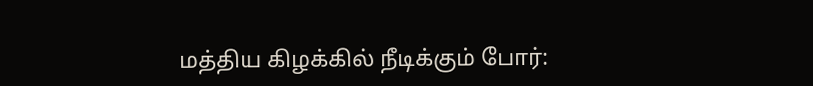மத்திய கிழக்கில் நீடிக்கும் போர்: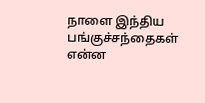நாளை இந்திய பங்குச்சந்தைகள் என்ன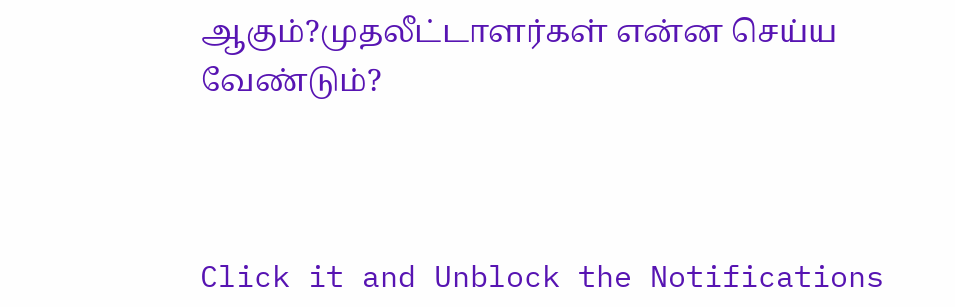ஆகும்?முதலீட்டாளர்கள் என்ன செய்ய வேண்டும்?



Click it and Unblock the Notifications